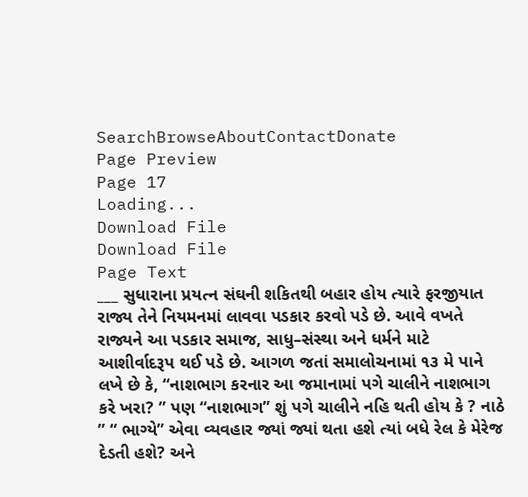SearchBrowseAboutContactDonate
Page Preview
Page 17
Loading...
Download File
Download File
Page Text
___ સુધારાના પ્રયત્ન સંઘની શકિતથી બહાર હોય ત્યારે ફરજીયાત રાજ્ય તેને નિયમનમાં લાવવા પડકાર કરવો પડે છે. આવે વખતે રાજ્યને આ પડકાર સમાજ, સાધુ–સંસ્થા અને ધર્મને માટે આશીર્વાદરૂપ થઈ પડે છે. આગળ જતાં સમાલોચનામાં ૧૩ મે પાને લખે છે કે, “નાશભાગ કરનાર આ જમાનામાં પગે ચાલીને નાશભાગ કરે ખરા? ” પણ “નાશભાગ” શું પગે ચાલીને નહિ થતી હોય કે ? નાઠે ” “ ભાગ્યે” એવા વ્યવહાર જ્યાં જ્યાં થતા હશે ત્યાં બધે રેલ કે મેરેજ દેડતી હશે? અને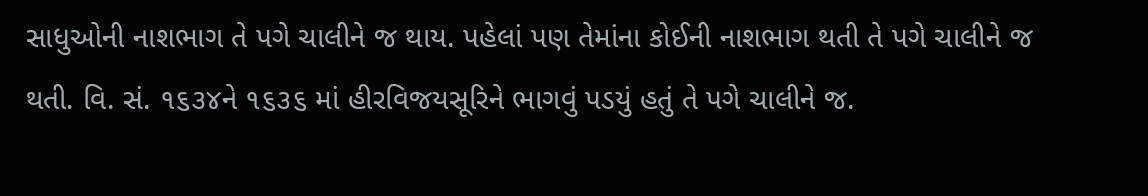સાધુઓની નાશભાગ તે પગે ચાલીને જ થાય. પહેલાં પણ તેમાંના કોઈની નાશભાગ થતી તે પગે ચાલીને જ થતી. વિ. સં. ૧૬૩૪ને ૧૬૩૬ માં હીરવિજયસૂરિને ભાગવું પડયું હતું તે પગે ચાલીને જ.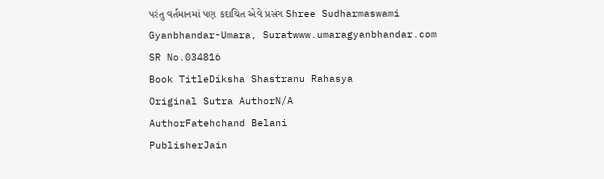પરંતુ વર્તમાનમાં પણ કદાચિત એવે પ્રસંગ Shree Sudharmaswami Gyanbhandar-Umara, Suratwww.umaragyanbhandar.com
SR No.034816
Book TitleDiksha Shastranu Rahasya
Original Sutra AuthorN/A
AuthorFatehchand Belani
PublisherJain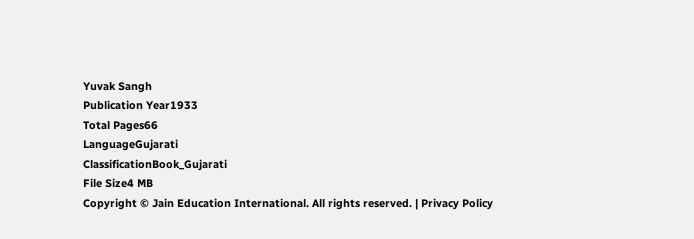Yuvak Sangh
Publication Year1933
Total Pages66
LanguageGujarati
ClassificationBook_Gujarati
File Size4 MB
Copyright © Jain Education International. All rights reserved. | Privacy Policy